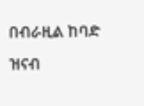በብራዚል ከባድ ዝናብ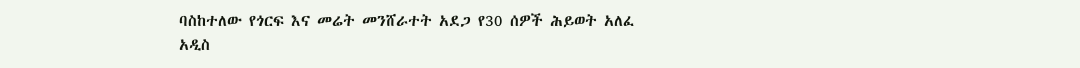ባስከተለው የጎርፍ እና መሬት መንሸራተት አደጋ የ30 ሰዎች ሕይወት አለፈ
አዲስ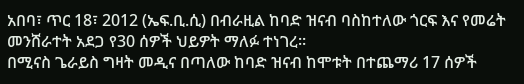አበባ፣ ጥር 18፣ 2012 (ኤፍ.ቢ.ሲ) በብራዚል ከባድ ዝናብ ባስከተለው ጎርፍ እና የመሬት መንሸራተት አደጋ የ30 ሰዎች ህይዎት ማለፉ ተነገረ።
በሚናስ ጌራይስ ግዛት መዲና በጣለው ከባድ ዝናብ ከሞቱት በተጨማሪ 17 ሰዎች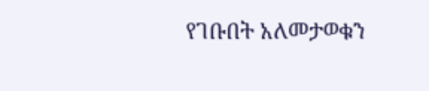የገቡበት አለመታወቁን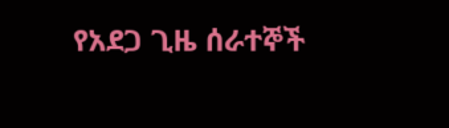የአደጋ ጊዜ ሰራተኞች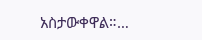አስታውቀዋል።…